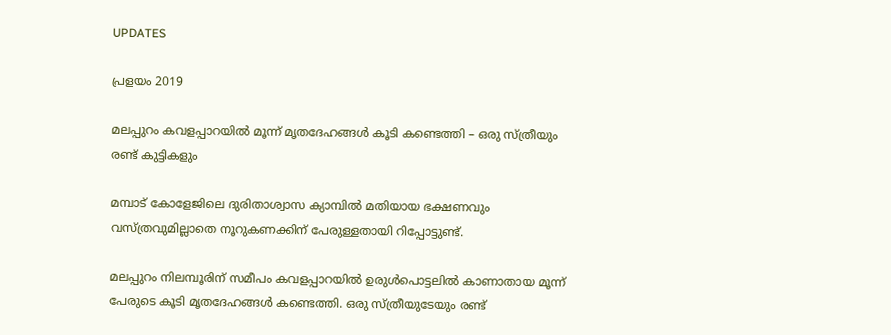UPDATES

പ്രളയം 2019

മലപ്പുറം കവളപ്പാറയില്‍ മൂന്ന് മൃതദേഹങ്ങള്‍ കൂടി കണ്ടെത്തി – ഒരു സ്ത്രീയും രണ്ട് കുട്ടികളും

മമ്പാട് കോളേജിലെ ദുരിതാശ്വാസ ക്യാമ്പില്‍ മതിയായ ഭക്ഷണവും വസ്ത്രവുമില്ലാതെ നൂറുകണക്കിന് പേരുള്ളതായി റിപ്പോട്ടുണ്ട്.

മലപ്പുറം നിലമ്പൂരിന് സമീപം കവളപ്പാറയില്‍ ഉരുള്‍പൊട്ടലില്‍ കാണാതായ മൂന്ന് പേരുടെ കൂടി മൃതദേഹങ്ങള്‍ കണ്ടെത്തി. ഒരു സ്ത്രീയുടേയും രണ്ട്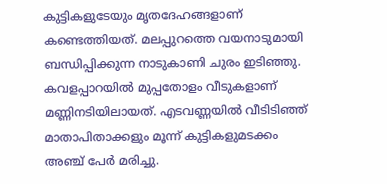കുട്ടികളുടേയും മൃതദേഹങ്ങളാണ് കണ്ടെത്തിയത്. മലപ്പുറത്തെ വയനാടുമായി ബന്ധിപ്പിക്കുന്ന നാടുകാണി ചുരം ഇടിഞ്ഞു.
കവളപ്പാറയില്‍ മുപ്പതോളം വീടുകളാണ് മണ്ണിനടിയിലായത്. എടവണ്ണയില്‍ വീടിടിഞ്ഞ് മാതാപിതാക്കളും മൂന്ന് കുട്ടികളുമടക്കം അഞ്ച് പേര്‍ മരിച്ചു.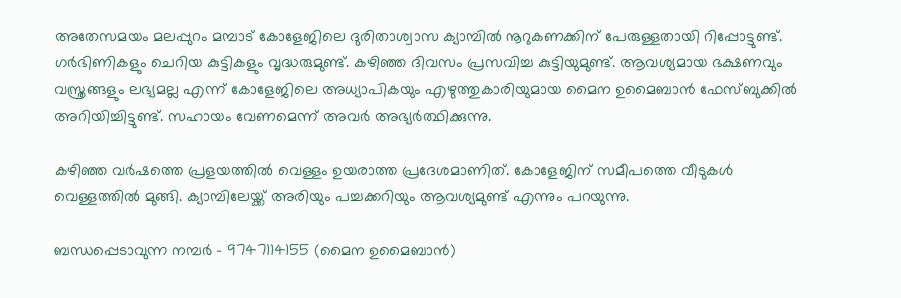അതേസമയം മലപ്പുറം മമ്പാട് കോളേജിലെ ദുരിതാശ്വാസ ക്യാമ്പില്‍ നൂറുകണക്കിന് പേരുള്ളതായി റിപ്പോട്ടുണ്ട്. ഗർഭിണികളും ചെറിയ കുട്ടികളും വൃദ്ധരുമുണ്ട്. കഴിഞ്ഞ ദിവസം പ്രസവിച്ച കുട്ടിയുമുണ്ട്. ആവശ്യമായ ഭക്ഷണവും വസ്ത്രങ്ങളും ലഭ്യമല്ല എന്ന് കോളേജിലെ അധ്യാപികയും എഴുത്തുകാരിയുമായ മൈന ഉമൈബാന്‍ ഫേസ്ബുക്കില്‍ അറിയിച്ചിട്ടുണ്ട്. സഹായം വേണമെന്ന് അവര്‍ അഭ്യര്‍ത്ഥിക്കുന്നു.

കഴിഞ്ഞ വർഷത്തെ പ്രളയത്തില്‍ വെള്ളം ഉയരാത്ത പ്രദേശമാണിത്. കോളേജിന് സമീപത്തെ വീടുകൾ വെള്ളത്തിൽ മുങ്ങി. ക്യാമ്പിലേയ്ക്ക് അരിയും പച്ചക്കറിയും ആവശ്യമുണ്ട് എന്നും പറയുന്നു.

ബന്ധപ്പെടാവുന്ന നമ്പർ – 9747114155 (മൈന ഉമൈബാന്‍)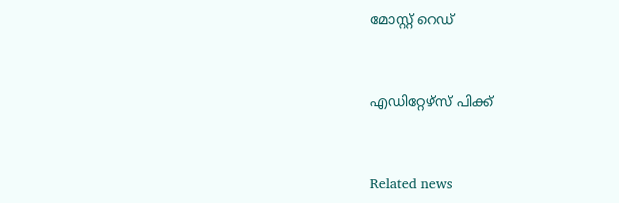മോസ്റ്റ് റെഡ്


എഡിറ്റേഴ്സ് പിക്ക്


Related news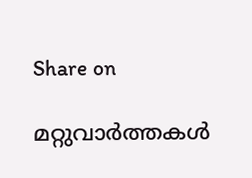Share on

മറ്റുവാര്‍ത്തകള്‍